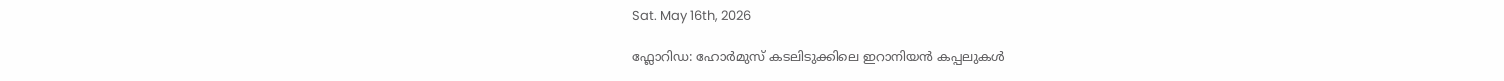Sat. May 16th, 2026

ഫ്ലോറിഡ: ഹോർമുസ് കടലിടുക്കിലെ ഇറാനിയൻ കപ്പലുകൾ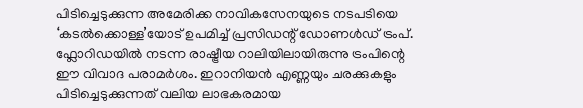പിടിച്ചെടുക്കുന്ന അമേരിക്ക നാവികസേനയുടെ നടപടിയെ ‘കടൽക്കൊള്ള’യോട് ഉപമിച്ച് പ്രസിഡന്റ് ഡോണൾഡ് ട്രംപ്. ഫ്ലോറിഡയിൽ നടന്ന രാഷ്ട്രീയ റാലിയിലായിരുന്നു ട്രംപിന്റെ ഈ വിവാദ പരാമർശം. ഇറാനിയൻ എണ്ണയും ചരക്കുകളും പിടിച്ചെടുക്കുന്നത് വലിയ ലാഭകരമായ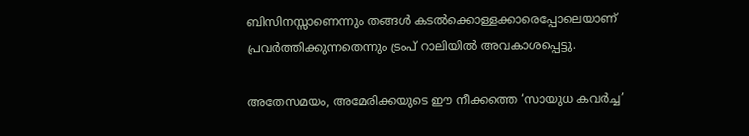ബിസിനസ്സാണെന്നും തങ്ങൾ കടൽക്കൊള്ളക്കാരെപ്പോലെയാണ് പ്രവർത്തിക്കുന്നതെന്നും ട്രംപ് റാലിയിൽ അവകാശപ്പെട്ടു.

അതേസമയം, അമേരിക്കയുടെ ഈ നീക്കത്തെ ‘സായുധ കവർച്ച’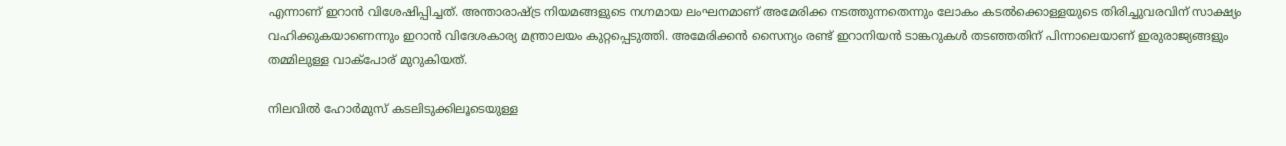എന്നാണ് ഇറാൻ വിശേഷിപ്പിച്ചത്. അന്താരാഷ്ട്ര നിയമങ്ങളുടെ നഗ്നമായ ലംഘനമാണ് അമേരിക്ക നടത്തുന്നതെന്നും ലോകം കടൽക്കൊള്ളയുടെ തിരിച്ചുവരവിന് സാക്ഷ്യം വഹിക്കുകയാണെന്നും ഇറാൻ വിദേശകാര്യ മന്ത്രാലയം കുറ്റപ്പെടുത്തി. അമേരിക്കൻ സൈന്യം രണ്ട് ഇറാനിയൻ ടാങ്കറുകൾ തടഞ്ഞതിന് പിന്നാലെയാണ് ഇരുരാജ്യങ്ങളും തമ്മിലുള്ള വാക്പോര് മുറുകിയത്.

നിലവിൽ ഹോർമുസ് കടലിടുക്കിലൂടെയുള്ള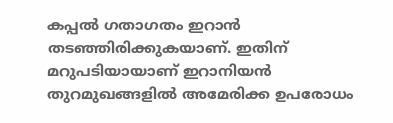കപ്പൽ ഗതാഗതം ഇറാൻ തടഞ്ഞിരിക്കുകയാണ്. ഇതിന് മറുപടിയായാണ് ഇറാനിയൻ തുറമുഖങ്ങളിൽ അമേരിക്ക ഉപരോധം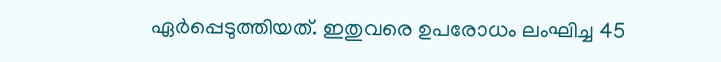ഏർപ്പെടുത്തിയത്. ഇതുവരെ ഉപരോധം ലംഘിച്ച 45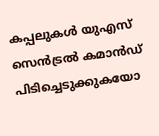കപ്പലുകൾ യുഎസ് സെൻട്രൽ കമാൻഡ് പിടിച്ചെടുക്കുകയോ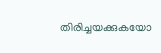തിരിച്ചയക്കുകയോ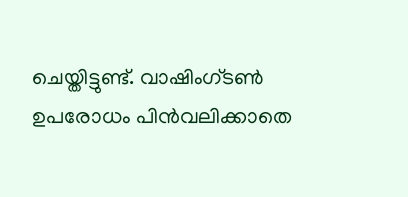ചെയ്തിട്ടുണ്ട്. വാഷിംഗ്ടൺ ഉപരോധം പിൻവലിക്കാതെ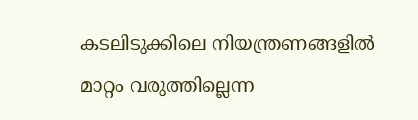കടലിടുക്കിലെ നിയന്ത്രണങ്ങളിൽ മാറ്റം വരുത്തില്ലെന്ന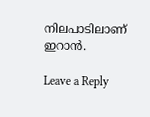നിലപാടിലാണ് ഇറാൻ.

Leave a Reply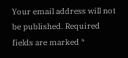Your email address will not be published. Required fields are marked *